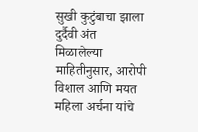सुखी कुटुंबाचा झाला दुर्दैवी अंत
मिळालेल्या माहितीनुसार, आरोपी विशाल आणि मयत महिला अर्चना यांचे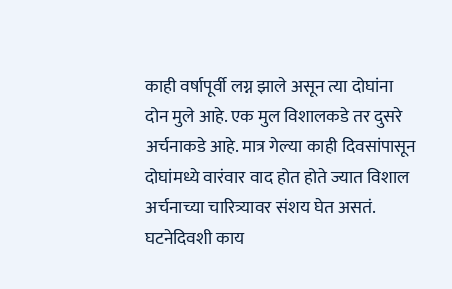काही वर्षापूर्वी लग्न झाले असून त्या दोघांना दोन मुले आहे. एक मुल विशालकडे तर दुसरे अर्चनाकडे आहे. मात्र गेल्या काही दिवसांपासून दोघांमध्ये वारंवार वाद होत होते ज्यात विशाल अर्चनाच्या चारित्र्यावर संशय घेत असतं.
घटनेदिवशी काय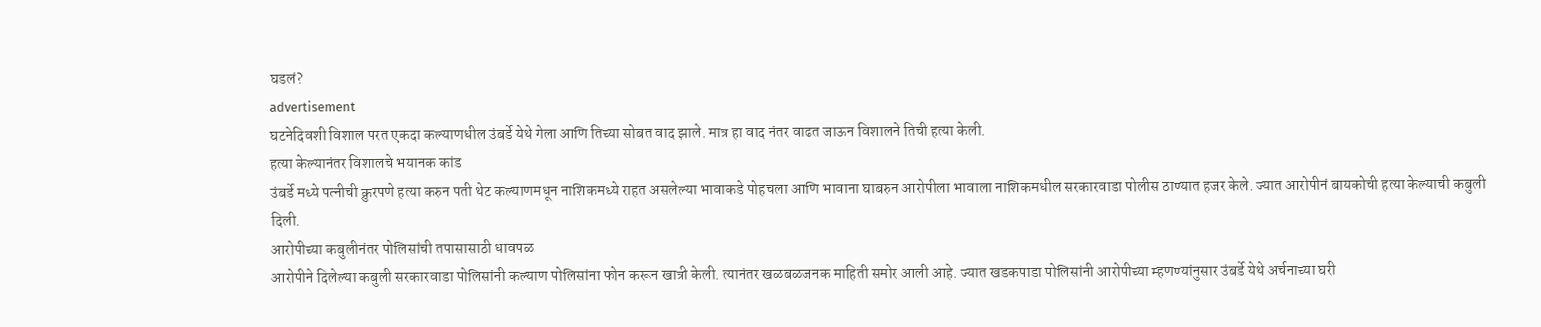घडलं?
advertisement
घटनेदिवशी विशाल परत एकदा कल्याणधील उंबर्डे येथे गेला आणि तिच्या सोबत वाद झाले. मात्र हा वाद नंतर वाढत जाऊन विशालने तिची हत्या केली.
हत्या केल्यानंतर विशालचे भयानक कांड
उंबर्डे मध्ये पत्नीची क्रुरपणे हत्या करुन पती थेट कल्याणमधून नाशिकमध्ये राहत असलेल्या भावाकडे पोहचला आणि भावाना घाबरुन आरोपीला भावाला नाशिकमधील सरकारवाडा पोलीस ठाण्यात हजर केले. ज्यात आरोपीनं बायकोची हत्या केल्याची कबुली दिली.
आरोपीच्या कबुलीनंतर पोलिसांची तपासासाठी धावपळ
आरोपीने दिलेल्या कबुली सरकारवाडा पोलिसांनी कल्याण पोलिसांना फोन करून खात्री केली. त्यानंतर खळबळजनक माहिती समोर आली आहे. ज्यात खडकपाडा पोलिसांनी आरोपीच्या म्हणण्यांनुसार उंबर्डे येथे अर्चनाच्या घरी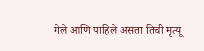गेले आणि पाहिले असता तिची मृत्यू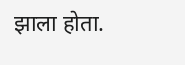झाला होता.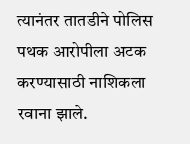त्यानंतर तातडीने पोलिस पथक आरोपीला अटक करण्यासाठी नाशिकला रवाना झाले.